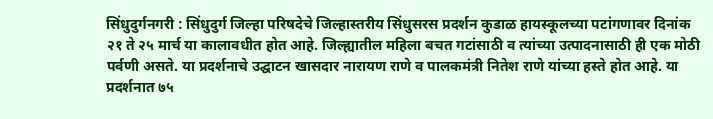सिंधुदुर्गनगरी : सिंधुदुर्ग जिल्हा परिषदेचे जिल्हास्तरीय सिंधुसरस प्रदर्शन कुडाळ हायस्कूलच्या पटांगणावर दिनांक २१ ते २५ मार्च या कालावधीत होत आहे. जिल्ह्यातील महिला बचत गटांसाठी व त्यांच्या उत्पादनासाठी ही एक मोठी पर्वणी असते. या प्रदर्शनाचे उद्घाटन खासदार नारायण राणे व पालकमंत्री नितेश राणे यांच्या हस्ते होत आहे. या प्रदर्शनात ७५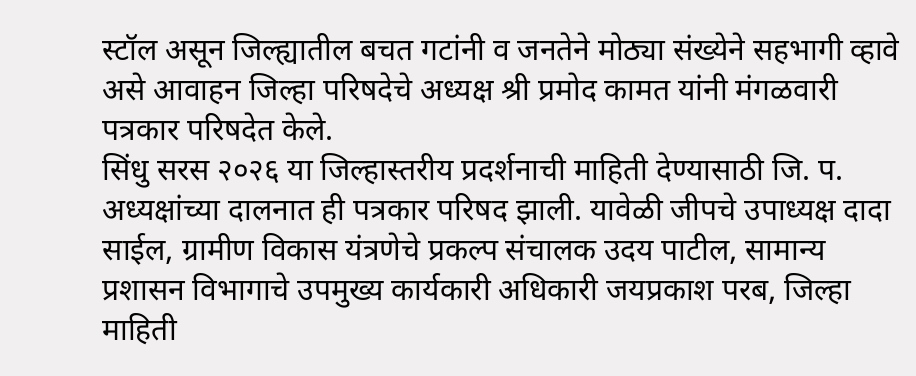स्टॉल असून जिल्ह्यातील बचत गटांनी व जनतेने मोठ्या संख्येने सहभागी व्हावे असे आवाहन जिल्हा परिषदेचे अध्यक्ष श्री प्रमोद कामत यांनी मंगळवारी पत्रकार परिषदेत केले.
सिंधु सरस २०२६ या जिल्हास्तरीय प्रदर्शनाची माहिती देण्यासाठी जि. प. अध्यक्षांच्या दालनात ही पत्रकार परिषद झाली. यावेळी जीपचे उपाध्यक्ष दादा साईल, ग्रामीण विकास यंत्रणेचे प्रकल्प संचालक उदय पाटील, सामान्य प्रशासन विभागाचे उपमुख्य कार्यकारी अधिकारी जयप्रकाश परब, जिल्हा माहिती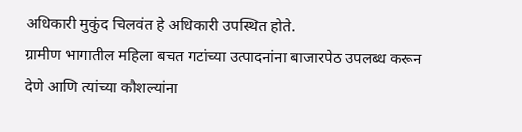अधिकारी मुकुंद चिलवंत हे अधिकारी उपस्थित होते.
ग्रामीण भागातील महिला बचत गटांच्या उत्पादनांना बाजारपेठ उपलब्ध करून देणे आणि त्यांच्या कौशल्यांना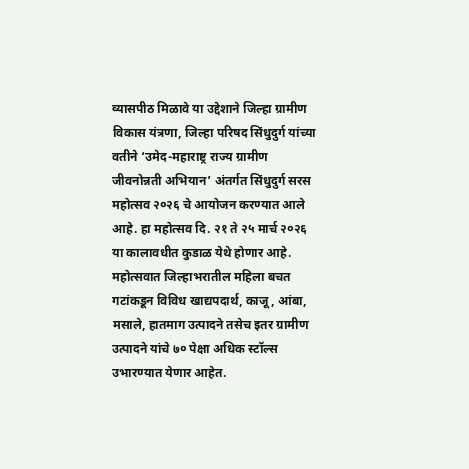व्यासपीठ मिळावे या उद्देशाने जिल्हा ग्रामीण विकास यंत्रणा, जिल्हा परिषद सिंधुदुर्ग यांच्या वतीने ‘उमेद-महाराष्ट्र राज्य ग्रामीण जीवनोन्नती अभियान’ अंतर्गत सिंधुदुर्ग सरस महोत्सव २०२६ चे आयोजन करण्यात आले आहे. हा महोत्सव दि. २१ ते २५ मार्च २०२६ या कालावधीत कुडाळ येथे होणार आहे.
महोत्सवात जिल्हाभरातील महिला बचत गटांकडून विविध खाद्यपदार्थ, काजू, आंबा, मसाले, हातमाग उत्पादने तसेच इतर ग्रामीण उत्पादने यांचे ७० पेक्षा अधिक स्टॉल्स उभारण्यात येणार आहेत.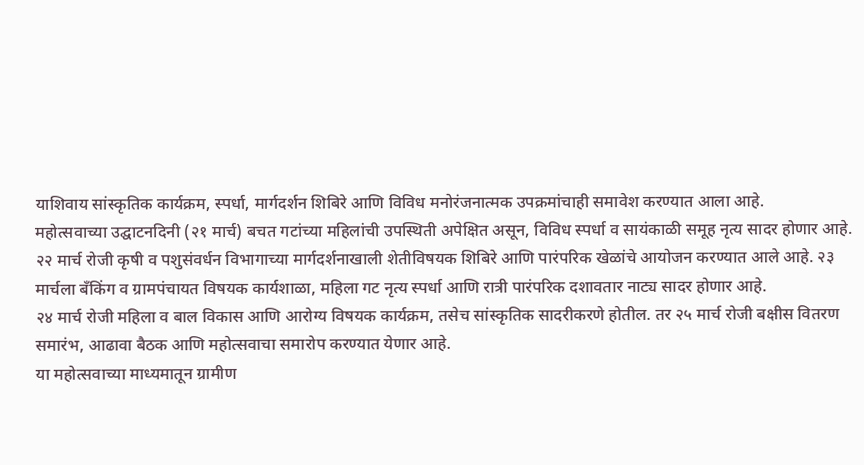याशिवाय सांस्कृतिक कार्यक्रम, स्पर्धा, मार्गदर्शन शिबिरे आणि विविध मनोरंजनात्मक उपक्रमांचाही समावेश करण्यात आला आहे.
महोत्सवाच्या उद्घाटनदिनी (२१ मार्च) बचत गटांच्या महिलांची उपस्थिती अपेक्षित असून, विविध स्पर्धा व सायंकाळी समूह नृत्य सादर होणार आहे. २२ मार्च रोजी कृषी व पशुसंवर्धन विभागाच्या मार्गदर्शनाखाली शेतीविषयक शिबिरे आणि पारंपरिक खेळांचे आयोजन करण्यात आले आहे. २३ मार्चला बँकिंग व ग्रामपंचायत विषयक कार्यशाळा, महिला गट नृत्य स्पर्धा आणि रात्री पारंपरिक दशावतार नाट्य सादर होणार आहे.
२४ मार्च रोजी महिला व बाल विकास आणि आरोग्य विषयक कार्यक्रम, तसेच सांस्कृतिक सादरीकरणे होतील. तर २५ मार्च रोजी बक्षीस वितरण समारंभ, आढावा बैठक आणि महोत्सवाचा समारोप करण्यात येणार आहे.
या महोत्सवाच्या माध्यमातून ग्रामीण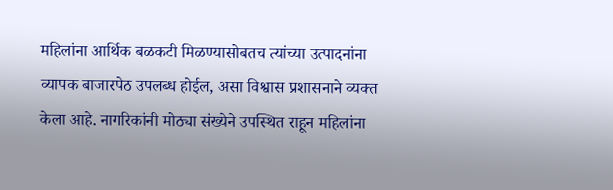महिलांना आर्थिक बळकटी मिळण्यासोबतच त्यांच्या उत्पादनांना व्यापक बाजारपेठ उपलब्ध होईल, असा विश्वास प्रशासनाने व्यक्त केला आहे. नागरिकांनी मोठ्या संख्येने उपस्थित राहून महिलांना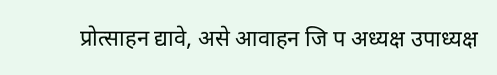प्रोत्साहन द्यावे, असे आवाहन जि प अध्यक्ष उपाध्यक्ष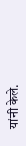यांनी केले.